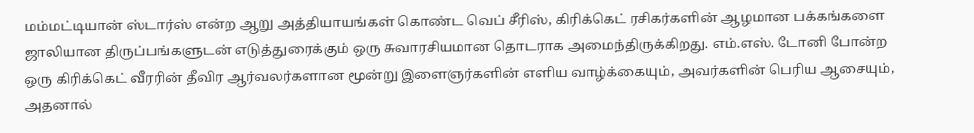மம்மட்டியான் ஸ்டார்ஸ் என்ற ஆறு அத்தியாயங்கள் கொண்ட வெப் சீரிஸ், கிரிக்கெட் ரசிகர்களின் ஆழமான பக்கங்களை ஜாலியான திருப்பங்களுடன் எடுத்துரைக்கும் ஒரு சுவாரசியமான தொடராக அமைந்திருக்கிறது. எம்.எஸ். டோனி போன்ற ஒரு கிரிக்கெட் வீரரின் தீவிர ஆர்வலர்களான மூன்று இளைஞர்களின் எளிய வாழ்க்கையும், அவர்களின் பெரிய ஆசையும், அதனால்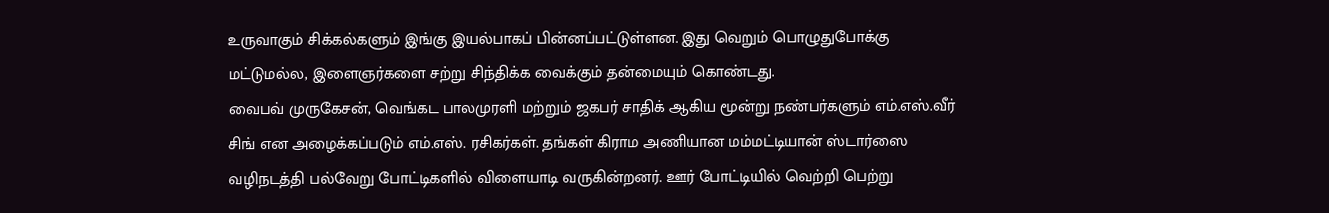உருவாகும் சிக்கல்களும் இங்கு இயல்பாகப் பின்னப்பட்டுள்ளன. இது வெறும் பொழுதுபோக்கு மட்டுமல்ல, இளைஞர்களை சற்று சிந்திக்க வைக்கும் தன்மையும் கொண்டது.
வைபவ் முருகேசன், வெங்கட பாலமுரளி மற்றும் ஜகபர் சாதிக் ஆகிய மூன்று நண்பர்களும் எம்.எஸ்.வீர் சிங் என அழைக்கப்படும் எம்.எஸ். ரசிகர்கள். தங்கள் கிராம அணியான மம்மட்டியான் ஸ்டார்ஸை வழிநடத்தி பல்வேறு போட்டிகளில் விளையாடி வருகின்றனர். ஊர் போட்டியில் வெற்றி பெற்று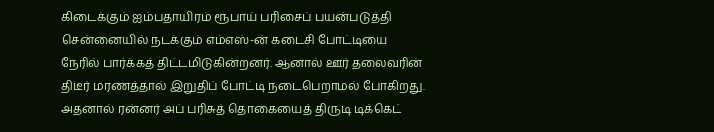கிடைக்கும் ஐம்பதாயிரம் ரூபாய் பரிசைப் பயன்படுத்தி சென்னையில் நடக்கும் எம்எஸ்-ன் கடைசி போட்டியை நேரில் பார்க்கத் திட்டமிடுகின்றனர். ஆனால் ஊர் தலைவரின் திடீர் மரணத்தால் இறுதிப் போட்டி நடைபெறாமல் போகிறது. அதனால் ரன்னர் அப் பரிசுத் தொகையைத் திருடி டிக்கெட்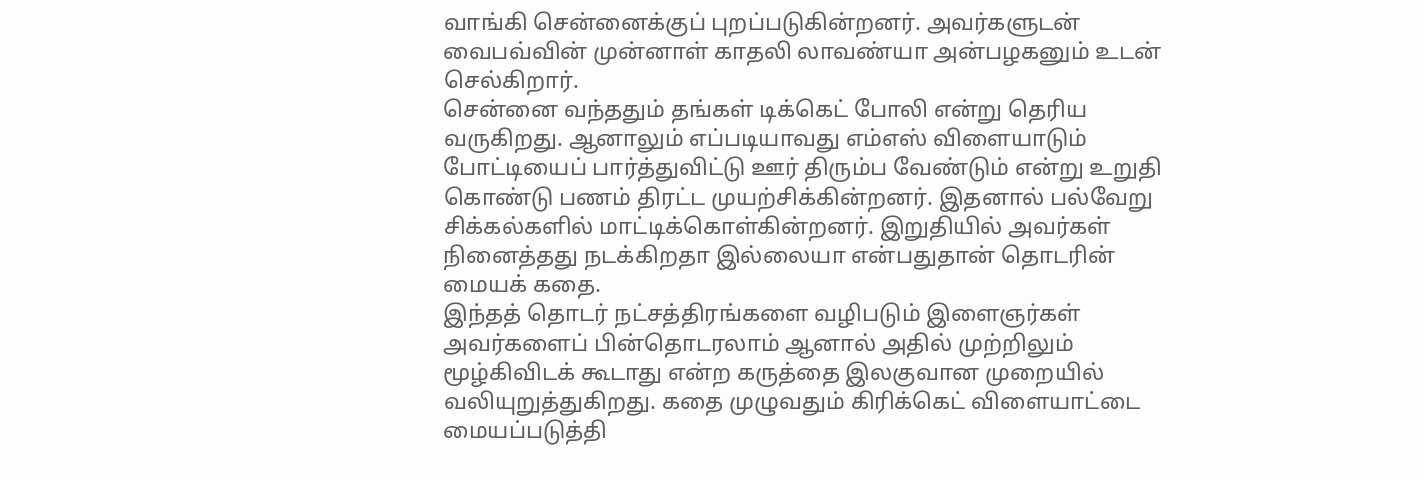வாங்கி சென்னைக்குப் புறப்படுகின்றனர். அவர்களுடன் வைபவ்வின் முன்னாள் காதலி லாவண்யா அன்பழகனும் உடன் செல்கிறார்.
சென்னை வந்ததும் தங்கள் டிக்கெட் போலி என்று தெரிய வருகிறது. ஆனாலும் எப்படியாவது எம்எஸ் விளையாடும் போட்டியைப் பார்த்துவிட்டு ஊர் திரும்ப வேண்டும் என்று உறுதி கொண்டு பணம் திரட்ட முயற்சிக்கின்றனர். இதனால் பல்வேறு சிக்கல்களில் மாட்டிக்கொள்கின்றனர். இறுதியில் அவர்கள் நினைத்தது நடக்கிறதா இல்லையா என்பதுதான் தொடரின் மையக் கதை.
இந்தத் தொடர் நட்சத்திரங்களை வழிபடும் இளைஞர்கள் அவர்களைப் பின்தொடரலாம் ஆனால் அதில் முற்றிலும் மூழ்கிவிடக் கூடாது என்ற கருத்தை இலகுவான முறையில் வலியுறுத்துகிறது. கதை முழுவதும் கிரிக்கெட் விளையாட்டை மையப்படுத்தி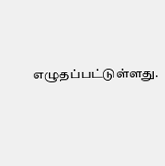எழுதப்பட்டுள்ளது.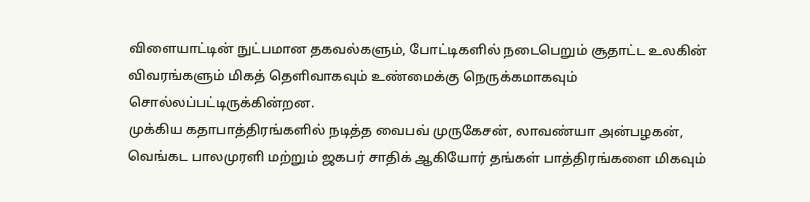விளையாட்டின் நுட்பமான தகவல்களும், போட்டிகளில் நடைபெறும் சூதாட்ட உலகின் விவரங்களும் மிகத் தெளிவாகவும் உண்மைக்கு நெருக்கமாகவும் சொல்லப்பட்டிருக்கின்றன.
முக்கிய கதாபாத்திரங்களில் நடித்த வைபவ் முருகேசன், லாவண்யா அன்பழகன், வெங்கட பாலமுரளி மற்றும் ஜகபர் சாதிக் ஆகியோர் தங்கள் பாத்திரங்களை மிகவும்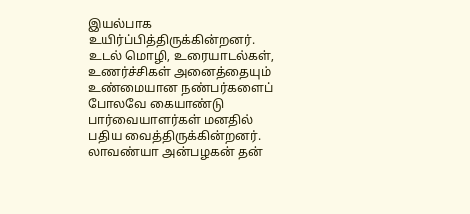இயல்பாக உயிர்ப்பித்திருக்கின்றனர். உடல் மொழி, உரையாடல்கள், உணர்ச்சிகள் அனைத்தையும் உண்மையான நண்பர்களைப் போலவே கையாண்டு பார்வையாளர்கள் மனதில் பதிய வைத்திருக்கின்றனர். லாவண்யா அன்பழகன் தன்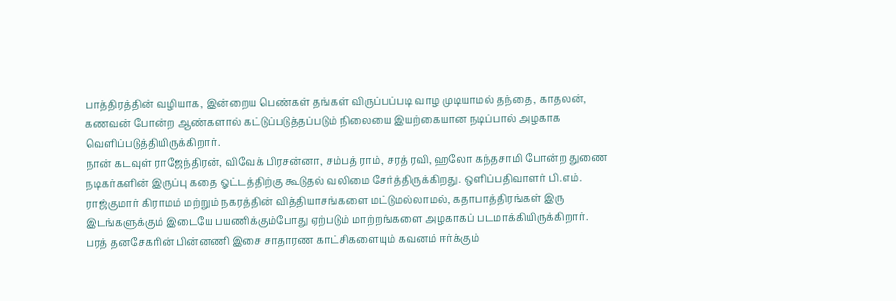பாத்திரத்தின் வழியாக, இன்றைய பெண்கள் தங்கள் விருப்பப்படி வாழ முடியாமல் தந்தை, காதலன், கணவன் போன்ற ஆண்களால் கட்டுப்படுத்தப்படும் நிலையை இயற்கையான நடிப்பால் அழகாக வெளிப்படுத்தியிருக்கிறார்.
நான் கடவுள் ராஜேந்திரன், விவேக் பிரசன்னா, சம்பத் ராம், சரத் ரவி, ஹலோ கந்தசாமி போன்ற துணை நடிகர்களின் இருப்பு கதை ஓட்டத்திற்கு கூடுதல் வலிமை சேர்த்திருக்கிறது. ஒளிப்பதிவாளர் பி.எம். ராஜ்குமார் கிராமம் மற்றும் நகரத்தின் வித்தியாசங்களை மட்டுமல்லாமல், கதாபாத்திரங்கள் இரு இடங்களுக்கும் இடையே பயணிக்கும்போது ஏற்படும் மாற்றங்களை அழகாகப் படமாக்கியிருக்கிறார்.
பரத் தனசேகரின் பின்னணி இசை சாதாரண காட்சிகளையும் கவனம் ஈர்க்கும்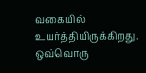வகையில் உயர்த்தியிருக்கிறது. ஒவ்வொரு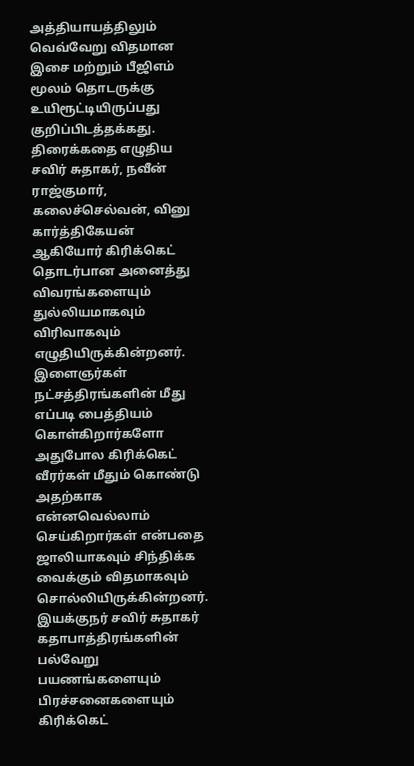அத்தியாயத்திலும் வெவ்வேறு விதமான இசை மற்றும் பீஜிஎம் மூலம் தொடருக்கு உயிரூட்டியிருப்பது குறிப்பிடத்தக்கது. திரைக்கதை எழுதிய சவிர் சுதாகர், நவீன் ராஜ்குமார், கலைச்செல்வன், வினு கார்த்திகேயன் ஆகியோர் கிரிக்கெட் தொடர்பான அனைத்து விவரங்களையும் துல்லியமாகவும் விரிவாகவும் எழுதியிருக்கின்றனர். இளைஞர்கள் நட்சத்திரங்களின் மீது எப்படி பைத்தியம் கொள்கிறார்களோ அதுபோல கிரிக்கெட் வீரர்கள் மீதும் கொண்டு அதற்காக என்னவெல்லாம் செய்கிறார்கள் என்பதை ஜாலியாகவும் சிந்திக்க வைக்கும் விதமாகவும் சொல்லியிருக்கின்றனர்.
இயக்குநர் சவிர் சுதாகர் கதாபாத்திரங்களின் பல்வேறு பயணங்களையும் பிரச்சனைகளையும் கிரிக்கெட்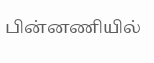பின்னணியில்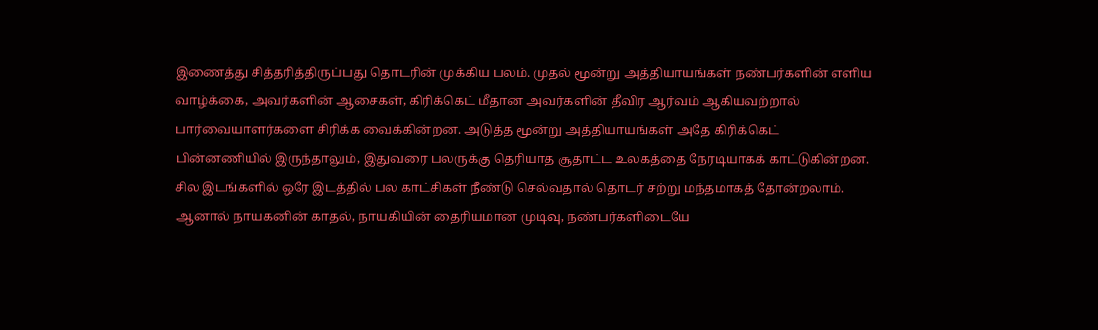இணைத்து சித்தரித்திருப்பது தொடரின் முக்கிய பலம். முதல் மூன்று அத்தியாயங்கள் நண்பர்களின் எளிய வாழ்க்கை, அவர்களின் ஆசைகள், கிரிக்கெட் மீதான அவர்களின் தீவிர ஆர்வம் ஆகியவற்றால் பார்வையாளர்களை சிரிக்க வைக்கின்றன. அடுத்த மூன்று அத்தியாயங்கள் அதே கிரிக்கெட் பின்னணியில் இருந்தாலும், இதுவரை பலருக்கு தெரியாத சூதாட்ட உலகத்தை நேரடியாகக் காட்டுகின்றன.
சில இடங்களில் ஒரே இடத்தில் பல காட்சிகள் நீண்டு செல்வதால் தொடர் சற்று மந்தமாகத் தோன்றலாம். ஆனால் நாயகனின் காதல், நாயகியின் தைரியமான முடிவு, நண்பர்களிடையே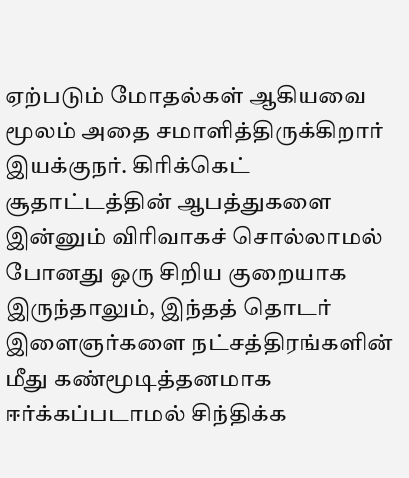ஏற்படும் மோதல்கள் ஆகியவை மூலம் அதை சமாளித்திருக்கிறார் இயக்குநர். கிரிக்கெட் சூதாட்டத்தின் ஆபத்துகளை இன்னும் விரிவாகச் சொல்லாமல் போனது ஒரு சிறிய குறையாக இருந்தாலும், இந்தத் தொடர் இளைஞர்களை நட்சத்திரங்களின் மீது கண்மூடித்தனமாக ஈர்க்கப்படாமல் சிந்திக்க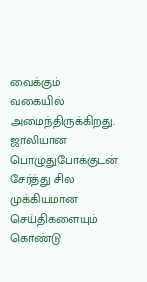வைக்கும் வகையில் அமைந்திருக்கிறது. ஜாலியான பொழுதுபோக்குடன் சேர்த்து சில முக்கியமான செய்திகளையும் கொண்டு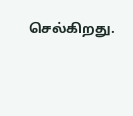செல்கிறது.